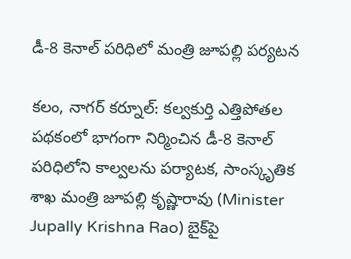డీ-8 కెనాల్‌ పరిధిలో మంత్రి జూపల్లి ప‌ర్య‌ట‌న‌

కలం, నాగర్ కర్నూల్: కల్వకుర్తి ఎత్తిపోతల పథకంలో భాగంగా నిర్మించిన డీ-8 కెనాల్‌ పరిధిలోని కాల్వలను పర్యాటక, సాంస్కృతిక శాఖ మంత్రి జూపల్లి కృష్ణారావు (Minister Jupally Krishna Rao) బైక్‌పై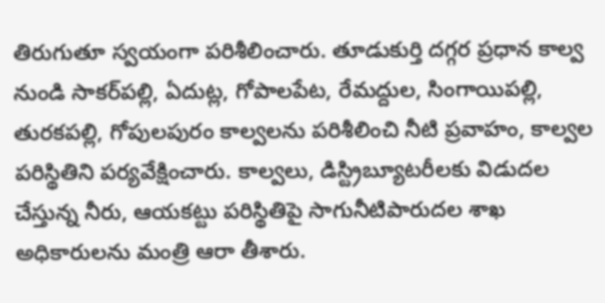తిరుగుతూ స్వయంగా పరిశీలించారు. తూడుకుర్తి దగ్గర ప్రధాన కాల్వ నుండి సాకర్‌పల్లి, ఏదుట్ల‌, గోపాలపేట, రేమ‌ద్దుల, సింగాయిపల్లి, తురకపల్లి, గోపులపురం కాల్వలను పరిశీలించి నీటి ప్రవాహం, కాల్వల పరిస్థితిని ప‌ర్య‌వేక్షించారు. కాల్వలు, డిస్ట్రిబ్యూటరీలకు విడుదల చేస్తున్న నీరు, ఆయకట్టు పరిస్థితిపై సాగునీటిపారుదల శాఖ అధికారులను మంత్రి ఆరా తీశారు.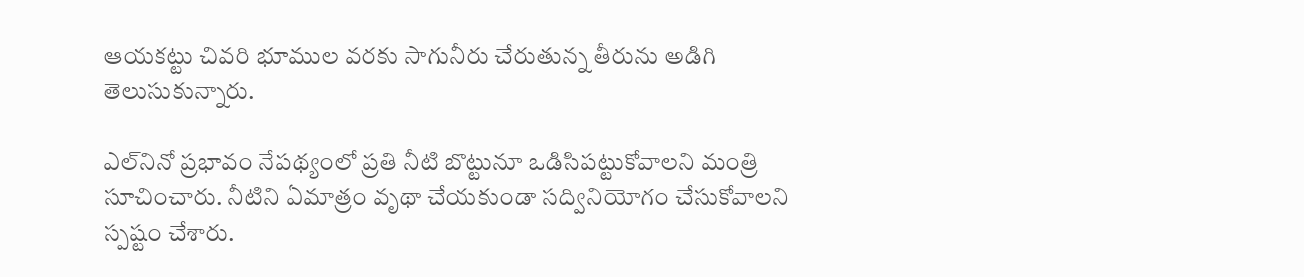ఆయకట్టు చివరి భూముల వరకు సాగునీరు చేరుతున్న తీరును అడిగి తెలుసుకున్నారు.

ఎల్‌నినో ప్రభావం నేపథ్యంలో ప్రతి నీటి బొట్టునూ ఒడిసిపట్టుకోవాలని మంత్రి సూచించారు. నీటిని ఏమాత్రం వృథా చేయకుండా సద్వినియోగం చేసుకోవాలని స్పష్టం చేశారు.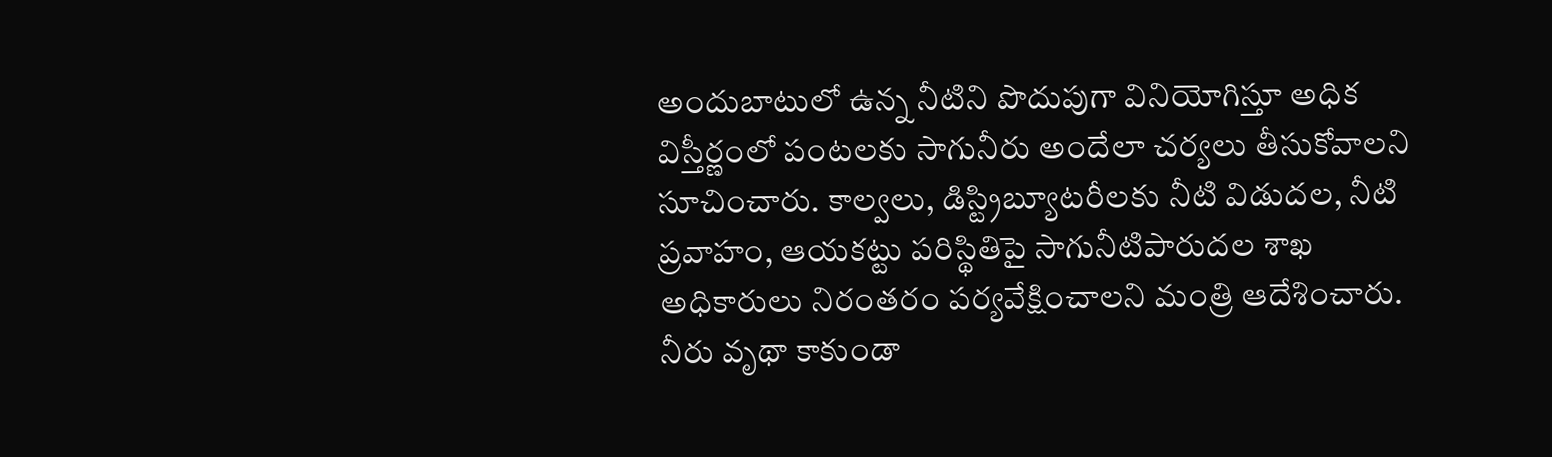అందుబాటులో ఉన్న నీటిని పొదుపుగా వినియోగిస్తూ అధిక విస్తీర్ణంలో పంటలకు సాగునీరు అందేలా చర్యలు తీసుకోవాలని సూచించారు. కాల్వలు, డిస్ట్రిబ్యూటరీలకు నీటి విడుదల, నీటి ప్రవాహం, ఆయకట్టు పరిస్థితిపై సాగునీటిపారుదల శాఖ అధికారులు నిరంతరం ప‌ర్యవేక్షించాలని మంత్రి ఆదేశించారు. నీరు వృథా కాకుండా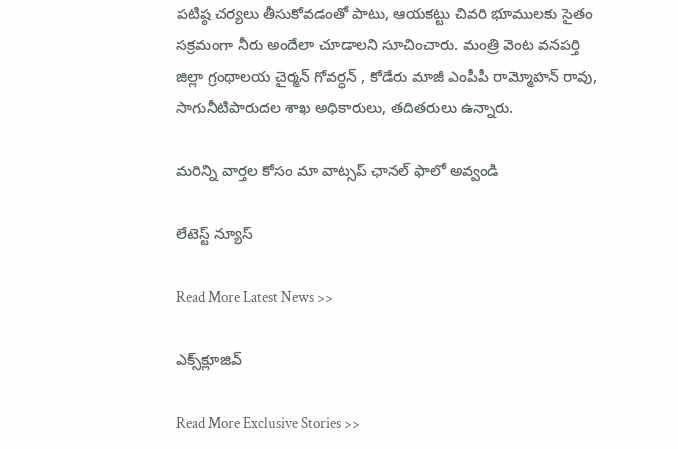పటిష్ఠ చర్యలు తీసుకోవడంతో పాటు, ఆయకట్టు చివరి భూములకు సైతం సక్రమంగా నీరు అందేలా చూడాలని సూచించారు. మంత్రి వెంట వనపర్తి జిల్లా గ్రంథాలయ చైర్మన్ గోవర్ధన్ , కోడేరు మాజీ ఎంపీపీ రామ్మోహన్ రావు, సాగునీటిపారుదల‌ శాఖ అధికారులు, తదిత‌రులు ఉన్నారు.

మ‌రిన్ని వార్త‌ల కోసం మా వాట్స‌ప్ ఛాన‌ల్ ఫాలో అవ్వండి

లేటెస్ట్ న్యూస్‌

Read More Latest News >>

ఎక్స్‌క్లూజివ్‌

Read More Exclusive Stories >>